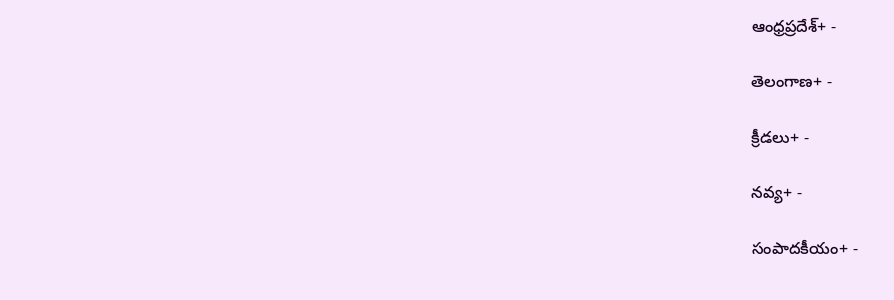ఆంధ్రప్రదేశ్+ -

తెలంగాణ+ -

క్రీడలు+ -

నవ్య+ -

సంపాదకీయం+ -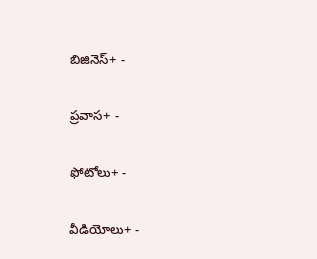బిజినెస్+ -

ప్రవాస+ -

ఫోటోలు+ -

వీడియోలు+ -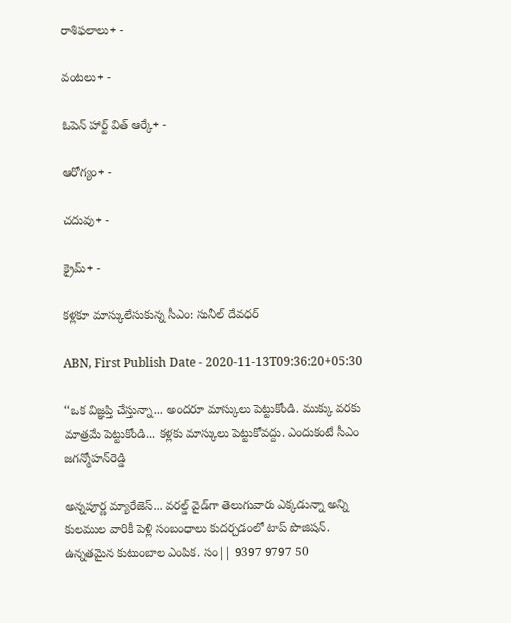రాశిఫలాలు+ -

వంటలు+ -

ఓపెన్ హార్ట్ విత్ ఆర్కే+ -

ఆరోగ్యం+ -

చదువు+ -

క్రైమ్+ -

కళ్లకూ మాస్కులేసుకున్న సీఎం: సునీల్‌ దేవధర్‌

ABN, First Publish Date - 2020-11-13T09:36:20+05:30

‘‘ఒక విజ్ఞప్తి చేస్తున్నా... అందరూ మాస్కులు పెట్టుకోండి. ముక్కు వరకు మాత్రమే పెట్టుకోండి... కళ్లకు మాస్కులు పెట్టుకోవద్దు. ఎందుకంటే సీఎం జగన్మోహన్‌రెడ్డి

అన్నపూర్ణ మ్యారేజెస్... వరల్డ్ వైడ్‌గా తెలుగువారు ఎక్కడున్నా అన్ని కులముల వారికీ పెళ్లి సంబంధాలు కుదర్చడంలో టాప్ పొజిషన్. ఉన్నతమైన కుటుంబాల ఎంపిక. సం|| 9397 9797 50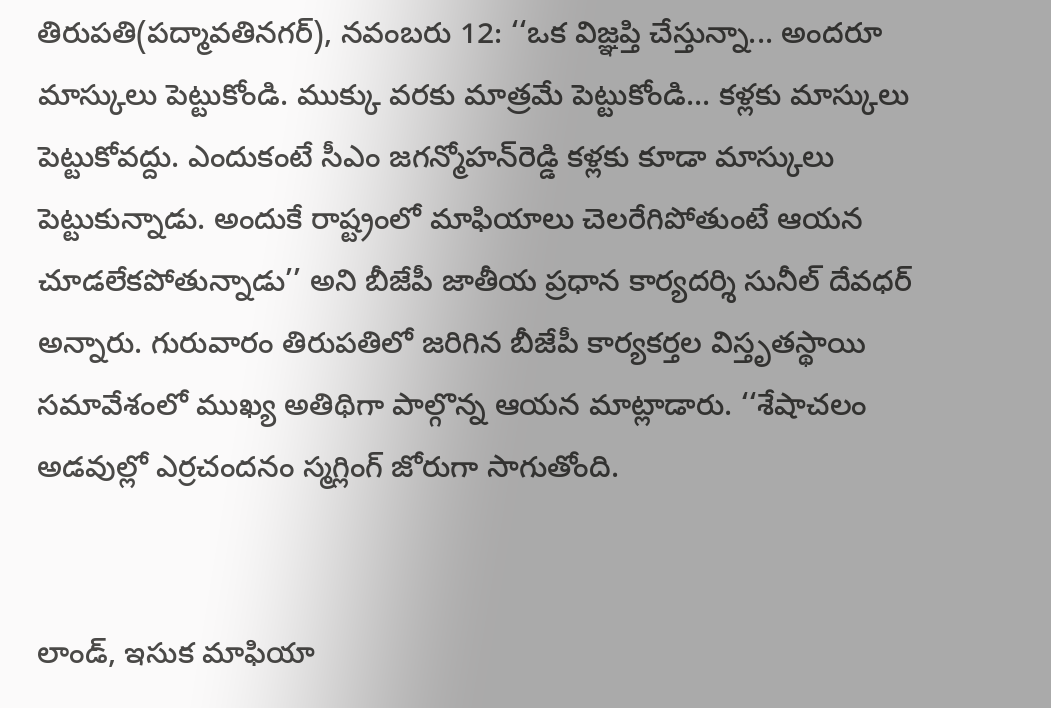తిరుపతి(పద్మావతినగర్‌), నవంబరు 12: ‘‘ఒక విజ్ఞప్తి చేస్తున్నా... అందరూ మాస్కులు పెట్టుకోండి. ముక్కు వరకు మాత్రమే పెట్టుకోండి... కళ్లకు మాస్కులు పెట్టుకోవద్దు. ఎందుకంటే సీఎం జగన్మోహన్‌రెడ్డి కళ్లకు కూడా మాస్కులు పెట్టుకున్నాడు. అందుకే రాష్ట్రంలో మాఫియాలు చెలరేగిపోతుంటే ఆయన చూడలేకపోతున్నాడు’’ అని బీజేపీ జాతీయ ప్రధాన కార్యదర్శి సునీల్‌ దేవధర్‌ అన్నారు. గురువారం తిరుపతిలో జరిగిన బీజేపీ కార్యకర్తల విస్తృతస్థాయి సమావేశంలో ముఖ్య అతిథిగా పాల్గొన్న ఆయన మాట్లాడారు. ‘‘శేషాచలం అడవుల్లో ఎర్రచందనం స్మగ్లింగ్‌ జోరుగా సాగుతోంది.


లాండ్‌, ఇసుక మాఫియా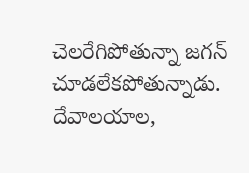చెలరేగిపోతున్నా జగన్‌ చూడలేకపోతున్నాడు. దేవాలయాల,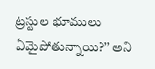ట్రస్టుల భూములు ఏమైపోతున్నాయి?’’ అని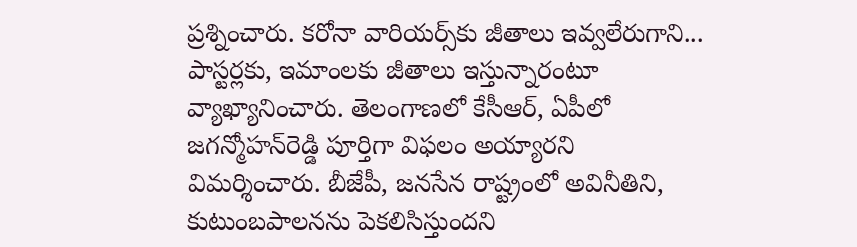ప్రశ్నించారు. కరోనా వారియర్స్‌కు జీతాలు ఇవ్వలేరుగాని... పాస్టర్లకు, ఇమాంలకు జీతాలు ఇస్తున్నారంటూ వ్యాఖ్యానించారు. తెలంగాణలో కేసీఆర్‌, ఏపీలో జగన్మోహన్‌రెడ్డి పూర్తిగా విఫలం అయ్యారని విమర్శించారు. బీజేపీ, జనసేన రాష్ట్రంలో అవినీతిని, కుటుంబపాలనను పెకలిసిస్తుందని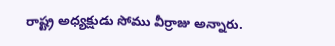రాష్ట్ర అధ్యక్షుడు సోము వీర్రాజు అన్నారు.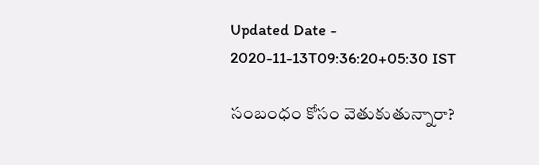Updated Date - 2020-11-13T09:36:20+05:30 IST

సంబంధం కోసం వెతుకుతున్నారా?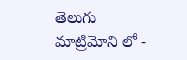తెలుగు మాట్రిమోని లో -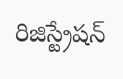రిజిస్ట్రేషన్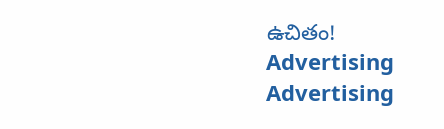ఉచితం!
Advertising
Advertising